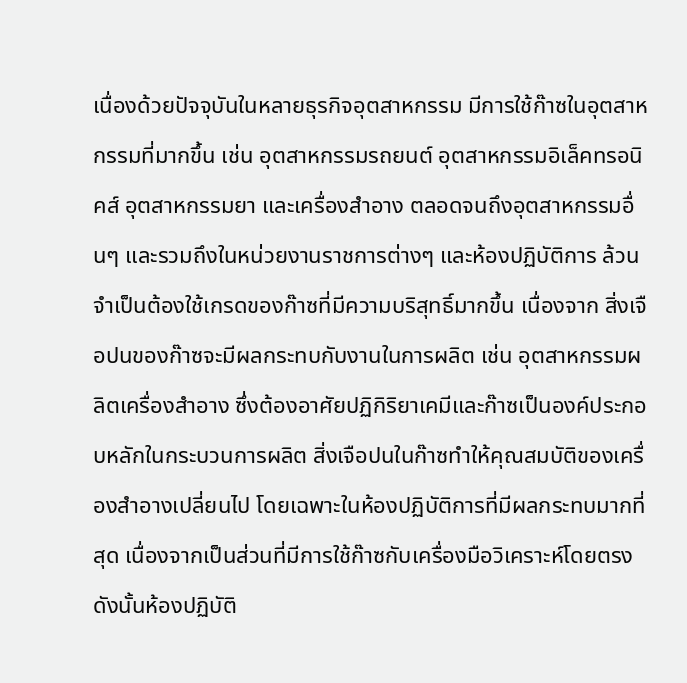เนื่องด้วยปัจจุบันในหลายธุรกิจอุตสาหกรรม มีการใช้ก๊าซในอุตสาหกรรมที่มากขึ้น เช่น อุตสาหกรรมรถยนต์ อุตสาหกรรมอิเล็คทรอนิคส์ อุตสาหกรรมยา และเครื่องสำอาง ตลอดจนถึงอุตสาหกรรมอื่นๆ และรวมถึงในหน่วยงานราชการต่างๆ และห้องปฏิบัติการ ล้วนจำเป็นต้องใช้เกรดของก๊าซที่มีความบริสุทธิ์มากขึ้น เนื่องจาก สิ่งเจือปนของก๊าซจะมีผลกระทบกับงานในการผลิต เช่น อุตสาหกรรมผลิตเครื่องสำอาง ซึ่งต้องอาศัยปฏิกิริยาเคมีและก๊าซเป็นองค์ประกอบหลักในกระบวนการผลิต สิ่งเจือปนในก๊าซทำให้คุณสมบัติของเครื่องสำอางเปลี่ยนไป โดยเฉพาะในห้องปฏิบัติการที่มีผลกระทบมากที่สุด เนื่องจากเป็นส่วนที่มีการใช้ก๊าซกับเครื่องมือวิเคราะห์โดยตรง
ดังนั้นห้องปฏิบัติ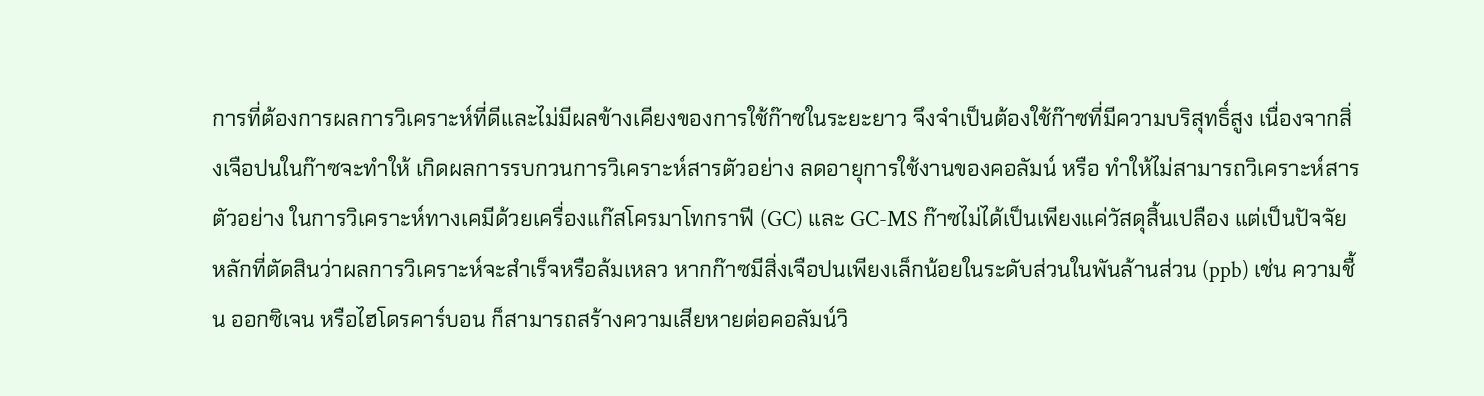การที่ต้องการผลการวิเคราะห์ที่ดีและไม่มีผลข้างเคียงของการใช้ก๊าซในระยะยาว จึงจำเป็นต้องใช้ก๊าซที่มีความบริสุทธิ์สูง เนื่องจากสิ่งเจือปนในก๊าซจะทำให้ เกิดผลการรบกวนการวิเคราะห์สารตัวอย่าง ลดอายุการใช้งานของคอลัมน์ หรือ ทำให้ไม่สามารถวิเคราะห์สารตัวอย่าง ในการวิเคราะห์ทางเคมีด้วยเครื่องแก๊สโครมาโทกราฟี (GC) และ GC-MS ก๊าซไม่ได้เป็นเพียงแค่วัสดุสิ้นเปลือง แต่เป็นปัจจัยหลักที่ตัดสินว่าผลการวิเคราะห์จะสำเร็จหรือล้มเหลว หากก๊าซมีสิ่งเจือปนเพียงเล็กน้อยในระดับส่วนในพันล้านส่วน (ppb) เช่น ความชื้น ออกซิเจน หรือไฮโดรคาร์บอน ก็สามารถสร้างความเสียหายต่อคอลัมน์วิ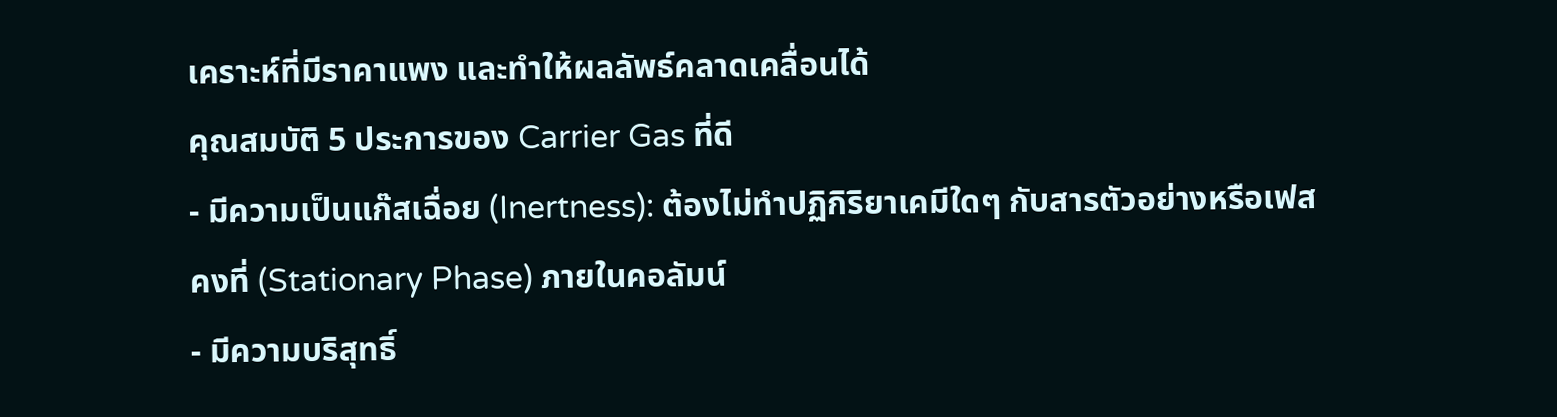เคราะห์ที่มีราคาแพง และทำให้ผลลัพธ์คลาดเคลื่อนได้
คุณสมบัติ 5 ประการของ Carrier Gas ที่ดี
- มีความเป็นแก๊สเฉื่อย (Inertness): ต้องไม่ทำปฏิกิริยาเคมีใดๆ กับสารตัวอย่างหรือเฟสคงที่ (Stationary Phase) ภายในคอลัมน์
- มีความบริสุทธิ์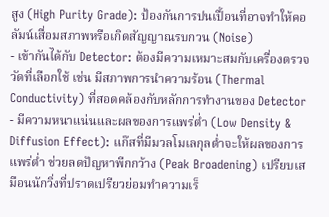สูง (High Purity Grade): ป้องกันการปนเปื้อนที่อาจทำให้คอลัมน์เสื่อมสภาพหรือเกิดสัญญาณรบกวน (Noise)
- เข้ากันได้กับ Detector: ต้องมีความเหมาะสมกับเครื่องตรวจวัดที่เลือกใช้ เช่น มีสภาพการนำความร้อน (Thermal Conductivity) ที่สอดคล้องกับหลักการทำงานของ Detector
- มีความหนาแน่นและผลของการแพร่ต่ำ (Low Density & Diffusion Effect): แก๊สที่มีมวลโมเลกุลต่ำจะให้ผลของการแพร่ต่ำ ช่วยลดปัญหาพีกกว้าง (Peak Broadening) เปรียบเสมือนนักวิ่งที่ปราดเปรียวย่อมทำความเร็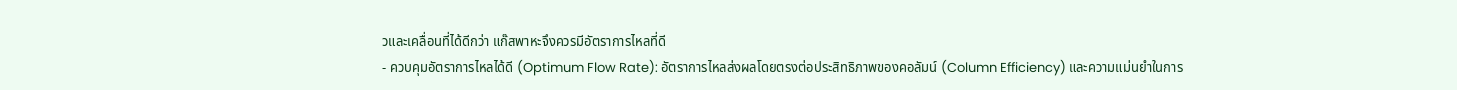วและเคลื่อนที่ได้ดีกว่า แก๊สพาหะจึงควรมีอัตราการไหลที่ดี
- ควบคุมอัตราการไหลได้ดี (Optimum Flow Rate): อัตราการไหลส่งผลโดยตรงต่อประสิทธิภาพของคอลัมน์ (Column Efficiency) และความแม่นยำในการ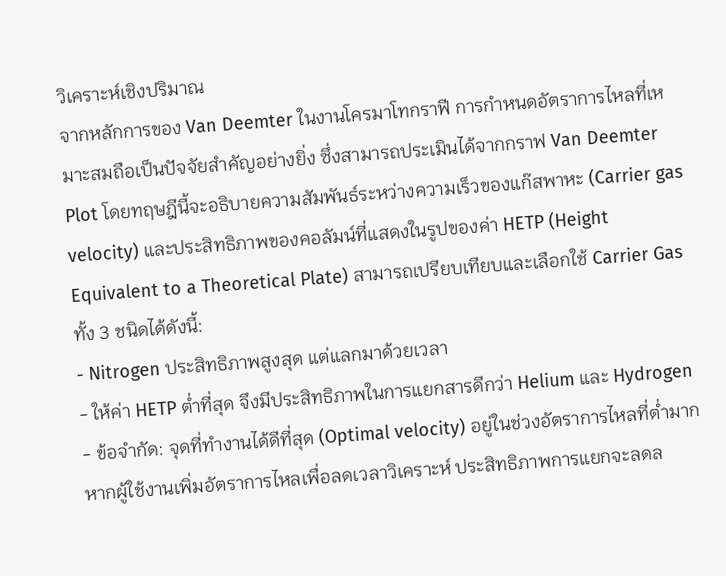วิเคราะห์เชิงปริมาณ
จากหลักการของ Van Deemter ในงานโครมาโทกราฟี การกำหนดอัตราการไหลที่เหมาะสมถือเป็นปัจจัยสำคัญอย่างยิ่ง ซึ่งสามารถประเมินได้จากกราฟ Van Deemter Plot โดยทฤษฎีนี้จะอธิบายความสัมพันธ์ระหว่างความเร็วของแก๊สพาหะ (Carrier gas velocity) และประสิทธิภาพของคอลัมน์ที่แสดงในรูปของค่า HETP (Height Equivalent to a Theoretical Plate) สามารถเปรียบเทียบและเลือกใช้ Carrier Gas ทั้ง 3 ชนิดได้ดังนี้:
- Nitrogen ประสิทธิภาพสูงสุด แต่แลกมาด้วยเวลา
- ให้ค่า HETP ต่ำที่สุด จึงมีประสิทธิภาพในการแยกสารดีกว่า Helium และ Hydrogen
- ข้อจำกัด: จุดที่ทำงานได้ดีที่สุด (Optimal velocity) อยู่ในช่วงอัตราการไหลที่ต่ำมาก หากผู้ใช้งานเพิ่มอัตราการไหลเพื่อลดเวลาวิเคราะห์ ประสิทธิภาพการแยกจะลดล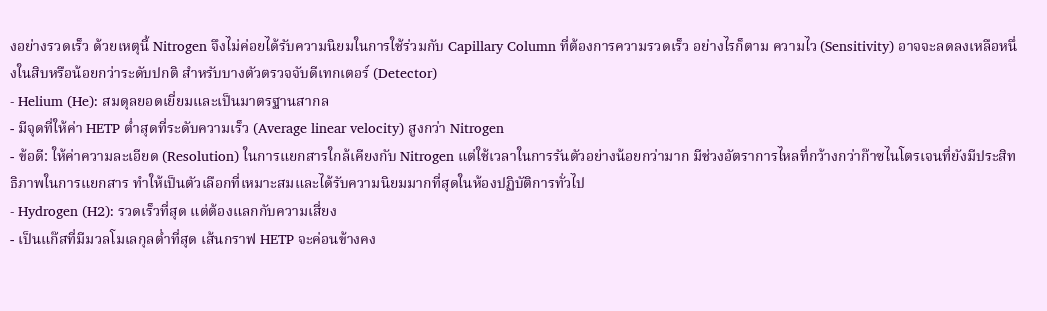งอย่างรวดเร็ว ด้วยเหตุนี้ Nitrogen จึงไม่ค่อยได้รับความนิยมในการใช้ร่วมกับ Capillary Column ที่ต้องการความรวดเร็ว อย่างไรก็ตาม ความไว (Sensitivity) อาจจะลดลงเหลือหนึ่งในสิบหรือน้อยกว่าระดับปกติ สำหรับบางตัวตรวจจับดีเทกเตอร์ (Detector)
- Helium (He): สมดุลยอดเยี่ยมและเป็นมาตรฐานสากล
- มีจุดที่ให้ค่า HETP ต่ำสุดที่ระดับความเร็ว (Average linear velocity) สูงกว่า Nitrogen
- ข้อดี: ให้ค่าความละเอียด (Resolution) ในการแยกสารใกล้เคียงกับ Nitrogen แต่ใช้เวลาในการรันตัวอย่างน้อยกว่ามาก มีช่วงอัตราการไหลที่กว้างกว่าก๊าซไนโตรเจนที่ยังมีประสิทธิภาพในการแยกสาร ทำให้เป็นตัวเลือกที่เหมาะสมและได้รับความนิยมมากที่สุดในห้องปฏิบัติการทั่วไป
- Hydrogen (H2): รวดเร็วที่สุด แต่ต้องแลกกับความเสี่ยง
- เป็นแก๊สที่มีมวลโมเลกุลต่ำที่สุด เส้นกราฟ HETP จะค่อนข้างคง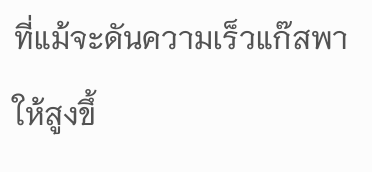ที่แม้จะดันความเร็วแก๊สพาให้สูงขึ้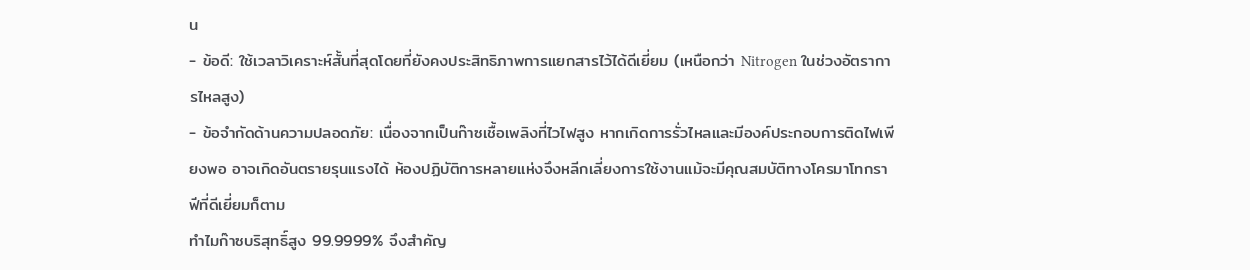น
- ข้อดี: ใช้เวลาวิเคราะห์สั้นที่สุดโดยที่ยังคงประสิทธิภาพการแยกสารไว้ได้ดีเยี่ยม (เหนือกว่า Nitrogen ในช่วงอัตราการไหลสูง)
- ข้อจำกัดด้านความปลอดภัย: เนื่องจากเป็นก๊าซเชื้อเพลิงที่ไวไฟสูง หากเกิดการรั่วไหลและมีองค์ประกอบการติดไฟเพียงพอ อาจเกิดอันตรายรุนแรงได้ ห้องปฏิบัติการหลายแห่งจึงหลีกเลี่ยงการใช้งานแม้จะมีคุณสมบัติทางโครมาโทกราฟีที่ดีเยี่ยมก็ตาม
ทำไมก๊าซบริสุทธิ์สูง 99.9999% จึงสำคัญ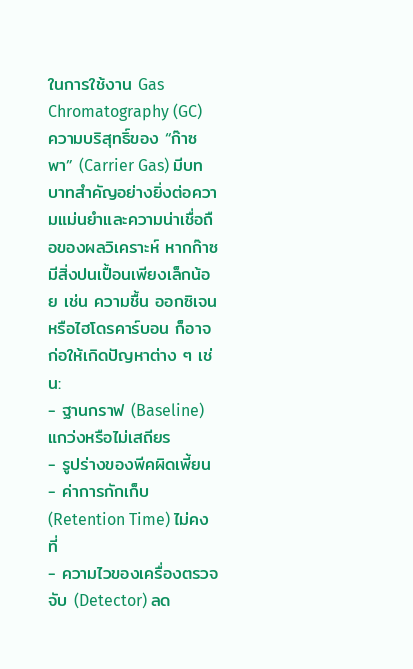ในการใช้งาน Gas Chromatography (GC) ความบริสุทธิ์ของ “ก๊าซพา” (Carrier Gas) มีบทบาทสำคัญอย่างยิ่งต่อความแม่นยำและความน่าเชื่อถือของผลวิเคราะห์ หากก๊าซมีสิ่งปนเปื้อนเพียงเล็กน้อย เช่น ความชื้น ออกซิเจน หรือไฮโดรคาร์บอน ก็อาจก่อให้เกิดปัญหาต่าง ๆ เช่น:
- ฐานกราฟ (Baseline) แกว่งหรือไม่เสถียร
- รูปร่างของพีคผิดเพี้ยน
- ค่าการกักเก็บ (Retention Time) ไม่คงที่
- ความไวของเครื่องตรวจจับ (Detector) ลด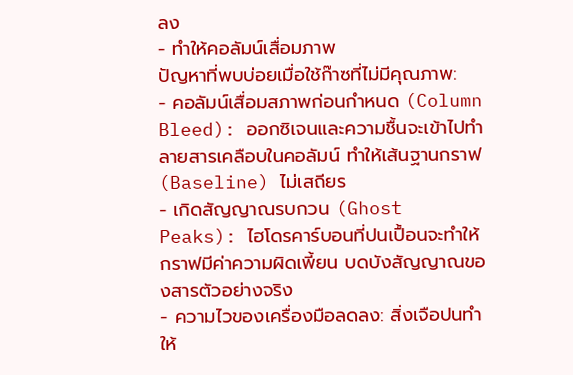ลง
- ทำให้คอลัมน์เสื่อมภาพ
ปัญหาที่พบบ่อยเมื่อใช้ก๊าซที่ไม่มีคุณภาพ:
- คอลัมน์เสื่อมสภาพก่อนกำหนด (Column Bleed): ออกซิเจนและความชื้นจะเข้าไปทำลายสารเคลือบในคอลัมน์ ทำให้เส้นฐานกราฟ (Baseline) ไม่เสถียร
- เกิดสัญญาณรบกวน (Ghost Peaks): ไฮโดรคาร์บอนที่ปนเปื้อนจะทำให้กราฟมีค่าความผิดเพี้ยน บดบังสัญญาณของสารตัวอย่างจริง
- ความไวของเครื่องมือลดลง: สิ่งเจือปนทำให้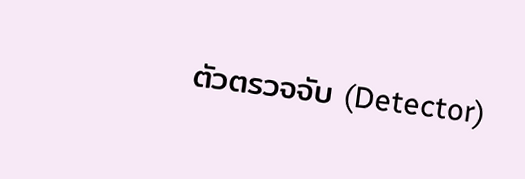ตัวตรวจจับ (Detector)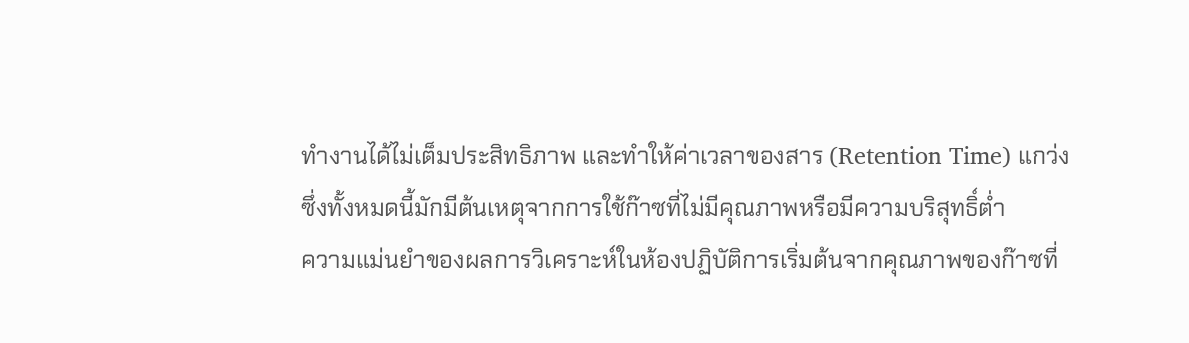ทำงานได้ไม่เต็มประสิทธิภาพ และทำให้ค่าเวลาของสาร (Retention Time) แกว่ง
ซึ่งทั้งหมดนี้มักมีต้นเหตุจากการใช้ก๊าซที่ไม่มีคุณภาพหรือมีความบริสุทธิ์ต่ำ
ความแม่นยำของผลการวิเคราะห์ในห้องปฏิบัติการเริ่มต้นจากคุณภาพของก๊าซที่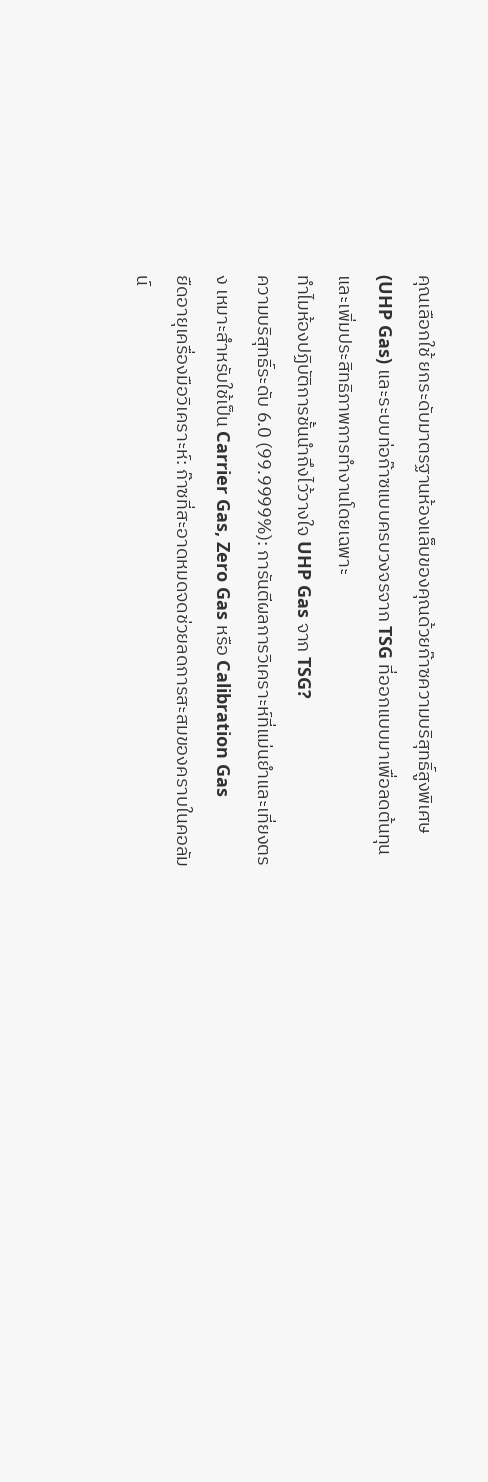คุณเลือกใช้ ยกระดับมาตรฐานห้องแล็บของคุณด้วยก๊าซความบริสุทธิ์สูงพิเศษ (UHP Gas) และระบบท่อก๊าซแบบครบวงจรจาก TSG ที่ออกแบบมาเพื่อลดต้นทุนและเพิ่มประสิทธิภาพการทำงานโดยเฉพาะ
ทำไมห้องปฏิบัติการชั้นนำถึงไว้วางใจ UHP Gas จาก TSG?
ความบริสุทธิ์ระดับ 6.0 (99.9999%): การันตีผลการวิเคราะห์ที่แม่นยำและเที่ยงตรง เหมาะสำหรับใช้เป็น Carrier Gas, Zero Gas หรือ Calibration Gas
ยืดอายุเครื่องมือวิเคราะห์: ก๊าซที่สะอาดหมดจดช่วยลดการสะสมของคราบในคอลัมน์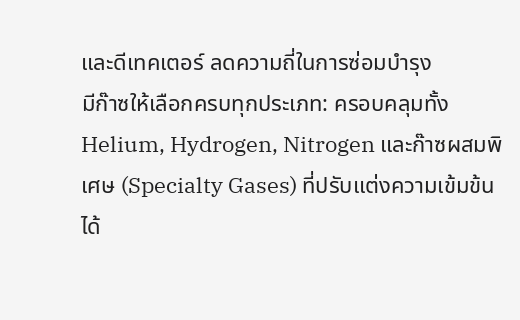และดีเทคเตอร์ ลดความถี่ในการซ่อมบำรุง
มีก๊าซให้เลือกครบทุกประเภท: ครอบคลุมทั้ง Helium, Hydrogen, Nitrogen และก๊าซผสมพิเศษ (Specialty Gases) ที่ปรับแต่งความเข้มข้นได้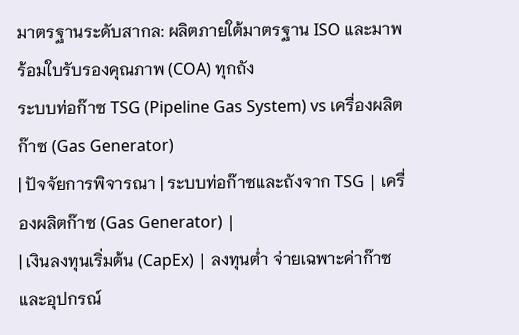มาตรฐานระดับสากล: ผลิตภายใต้มาตรฐาน ISO และมาพร้อมใบรับรองคุณภาพ (COA) ทุกถัง
ระบบท่อก๊าซ TSG (Pipeline Gas System) vs เครื่องผลิตก๊าซ (Gas Generator)
| ปัจจัยการพิจารณา | ระบบท่อก๊าซและถังจาก TSG | เครื่องผลิตก๊าซ (Gas Generator) |
| เงินลงทุนเริ่มต้น (CapEx) | ลงทุนต่ำ จ่ายเฉพาะค่าก๊าซและอุปกรณ์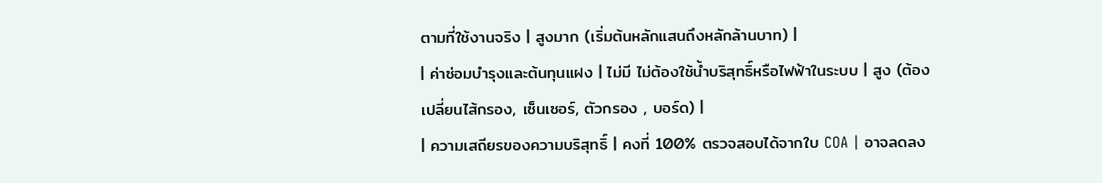ตามที่ใช้งานจริง | สูงมาก (เริ่มต้นหลักแสนถึงหลักล้านบาท) |
| ค่าซ่อมบำรุงและต้นทุนแฝง | ไม่มี ไม่ต้องใช้น้ำบริสุทธิ์หรือไฟฟ้าในระบบ | สูง (ต้องเปลี่ยนไส้กรอง, เซ็นเซอร์, ตัวกรอง , บอร์ด) |
| ความเสถียรของความบริสุทธิ์ | คงที่ 100% ตรวจสอบได้จากใบ COA | อาจลดลง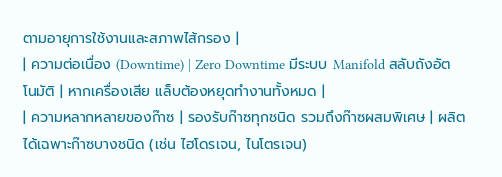ตามอายุการใช้งานและสภาพไส้กรอง |
| ความต่อเนื่อง (Downtime) | Zero Downtime มีระบบ Manifold สลับถังอัตโนมัติ | หากเครื่องเสีย แล็บต้องหยุดทำงานทั้งหมด |
| ความหลากหลายของก๊าซ | รองรับก๊าซทุกชนิด รวมถึงก๊าซผสมพิเศษ | ผลิตได้เฉพาะก๊าซบางชนิด (เช่น ไฮโดรเจน, ไนโตรเจน)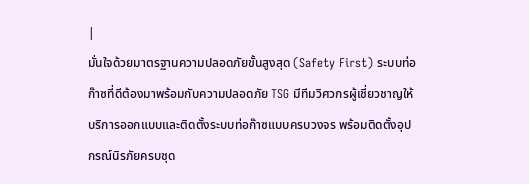|
มั่นใจด้วยมาตรฐานความปลอดภัยขั้นสูงสุด (Safety First) ระบบท่อก๊าซที่ดีต้องมาพร้อมกับความปลอดภัย TSG มีทีมวิศวกรผู้เชี่ยวชาญให้บริการออกแบบและติดตั้งระบบท่อก๊าซแบบครบวงจร พร้อมติดตั้งอุปกรณ์นิรภัยครบชุด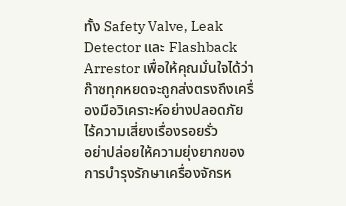ทั้ง Safety Valve, Leak Detector และ Flashback Arrestor เพื่อให้คุณมั่นใจได้ว่าก๊าซทุกหยดจะถูกส่งตรงถึงเครื่องมือวิเคราะห์อย่างปลอดภัย ไร้ความเสี่ยงเรื่องรอยรั่ว
อย่าปล่อยให้ความยุ่งยากของการบำรุงรักษาเครื่องจักรห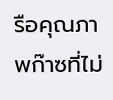รือคุณภาพก๊าซที่ไม่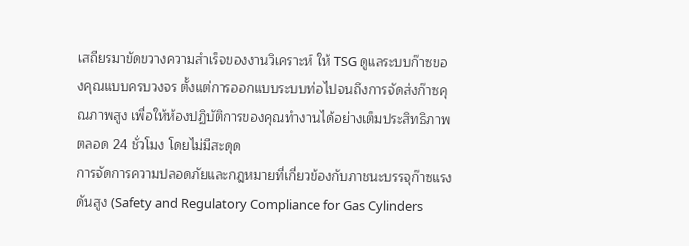เสถียรมาขัดขวางความสำเร็จของงานวิเคราะห์ ให้ TSG ดูแลระบบก๊าซของคุณแบบครบวงจร ตั้งแต่การออกแบบระบบท่อไปจนถึงการจัดส่งก๊าซคุณภาพสูง เพื่อให้ห้องปฏิบัติการของคุณทำงานได้อย่างเต็มประสิทธิภาพตลอด 24 ชั่วโมง โดยไม่มีสะดุด
การจัดการความปลอดภัยและกฎหมายที่เกี่ยวข้องกับภาชนะบรรจุก๊าซแรงดันสูง (Safety and Regulatory Compliance for Gas Cylinders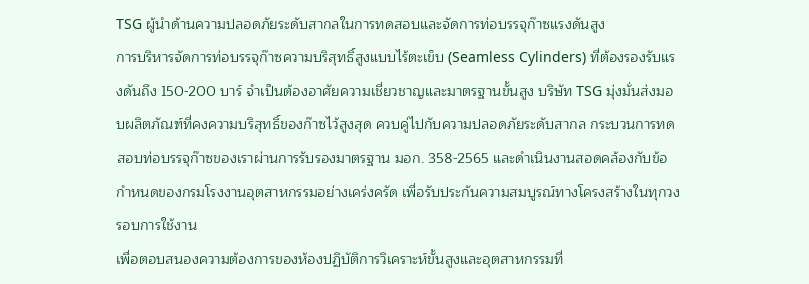TSG ผู้นำด้านความปลอดภัยระดับสากลในการทดสอบและจัดการท่อบรรจุก๊าซแรงดันสูง
การบริหารจัดการท่อบรรจุก๊าซความบริสุทธิ์สูงแบบไร้ตะเข็บ (Seamless Cylinders) ที่ต้องรองรับแรงดันถึง 150-200 บาร์ จำเป็นต้องอาศัยความเชี่ยวชาญและมาตรฐานขั้นสูง บริษัท TSG มุ่งมั่นส่งมอบผลิตภัณฑ์ที่คงความบริสุทธิ์ของก๊าซไว้สูงสุด ควบคู่ไปกับความปลอดภัยระดับสากล กระบวนการทดสอบท่อบรรจุก๊าซของเราผ่านการรับรองมาตรฐาน มอก. 358-2565 และดำเนินงานสอดคล้องกับข้อกำหนดของกรมโรงงานอุตสาหกรรมอย่างเคร่งครัด เพื่อรับประกันความสมบูรณ์ทางโครงสร้างในทุกวงรอบการใช้งาน
เพื่อตอบสนองความต้องการของห้องปฏิบัติการวิเคราะห์ขั้นสูงและอุตสาหกรรมที่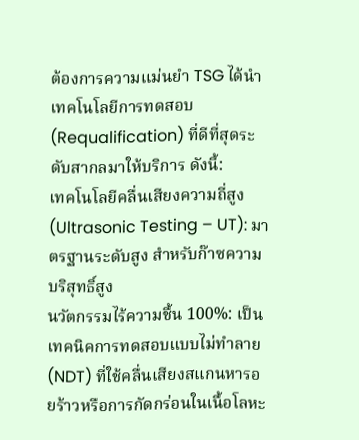ต้องการความแม่นยำ TSG ได้นำเทคโนโลยีการทดสอบ (Requalification) ที่ดีที่สุดระดับสากลมาให้บริการ ดังนี้:
เทคโนโลยีคลื่นเสียงความถี่สูง (Ultrasonic Testing – UT): มาตรฐานระดับสูง สำหรับก๊าซความบริสุทธิ์สูง
นวัตกรรมไร้ความชื้น 100%: เป็นเทคนิคการทดสอบแบบไม่ทำลาย (NDT) ที่ใช้คลื่นเสียงสแกนหารอยร้าวหรือการกัดกร่อนในเนื้อโลหะ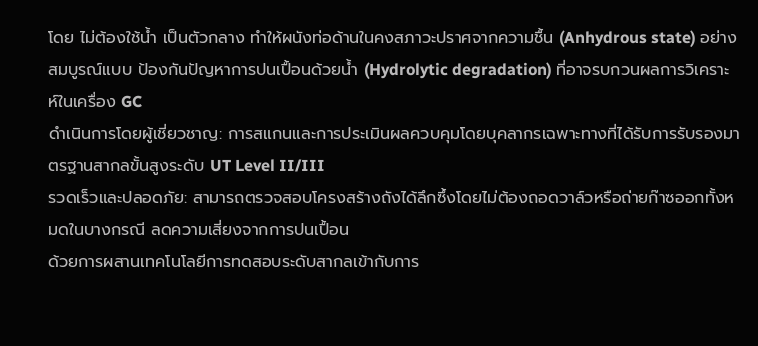โดย ไม่ต้องใช้น้ำ เป็นตัวกลาง ทำให้ผนังท่อด้านในคงสภาวะปราศจากความชื้น (Anhydrous state) อย่างสมบูรณ์แบบ ป้องกันปัญหาการปนเปื้อนด้วยน้ำ (Hydrolytic degradation) ที่อาจรบกวนผลการวิเคราะห์ในเครื่อง GC
ดำเนินการโดยผู้เชี่ยวชาญ: การสแกนและการประเมินผลควบคุมโดยบุคลากรเฉพาะทางที่ได้รับการรับรองมาตรฐานสากลขั้นสูงระดับ UT Level II/III
รวดเร็วและปลอดภัย: สามารถตรวจสอบโครงสร้างถังได้ลึกซึ้งโดยไม่ต้องถอดวาล์วหรือถ่ายก๊าซออกทั้งหมดในบางกรณี ลดความเสี่ยงจากการปนเปื้อน
ด้วยการผสานเทคโนโลยีการทดสอบระดับสากลเข้ากับการ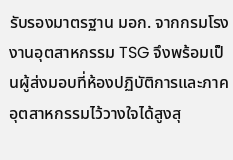รับรองมาตรฐาน มอก. จากกรมโรงงานอุตสาหกรรม TSG จึงพร้อมเป็นผู้ส่งมอบที่ห้องปฏิบัติการและภาคอุตสาหกรรมไว้วางใจได้สูงสุ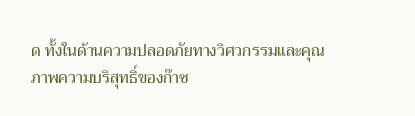ด ทั้งในด้านความปลอดภัยทางวิศวกรรมและคุณภาพความบริสุทธิ์ของก๊าซ